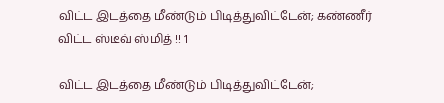விட்ட இடத்தை மீண்டும் பிடித்துவிட்டேன்; கண்ணீர் விட்ட ஸ்டீவ் ஸ்மித் !! 1

விட்ட இடத்தை மீண்டும் பிடித்துவிட்டேன்;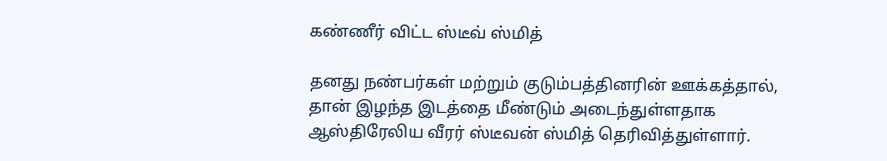கண்ணீர் விட்ட ஸ்டீவ் ஸ்மித்

தனது நண்பர்கள் மற்றும் குடும்பத்தினரின் ஊக்கத்தால், தான் இழந்த இடத்தை மீண்டும் அடைந்துள்ளதாக ஆஸ்திரேலிய வீரர் ஸ்டீவன் ஸ்மித் தெரிவித்துள்ளார்.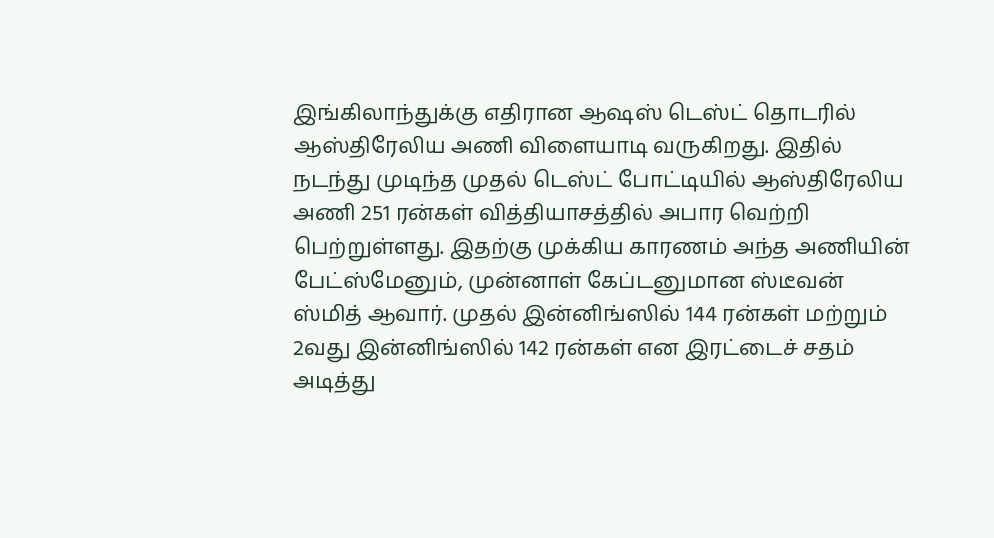இங்கிலாந்துக்கு எதிரான ஆஷஸ் டெஸ்ட் தொடரில் ஆஸ்திரேலிய அணி விளையாடி வருகிறது. இதில் நடந்து முடிந்த முதல் டெஸ்ட் போட்டியில் ஆஸ்திரேலிய அணி 251 ரன்கள் வித்தியாசத்தில் அபார வெற்றி பெற்றுள்ளது. இதற்கு முக்கிய காரணம் அந்த அணியின் பேட்ஸ்மேனும், முன்னாள் கேப்டனுமான ஸ்டீவன் ஸ்மித் ஆவார். முதல் இன்னிங்ஸில் 144 ரன்கள் மற்றும் 2வது இன்னிங்ஸில் 142 ரன்கள் என இரட்டைச் சதம் அடித்து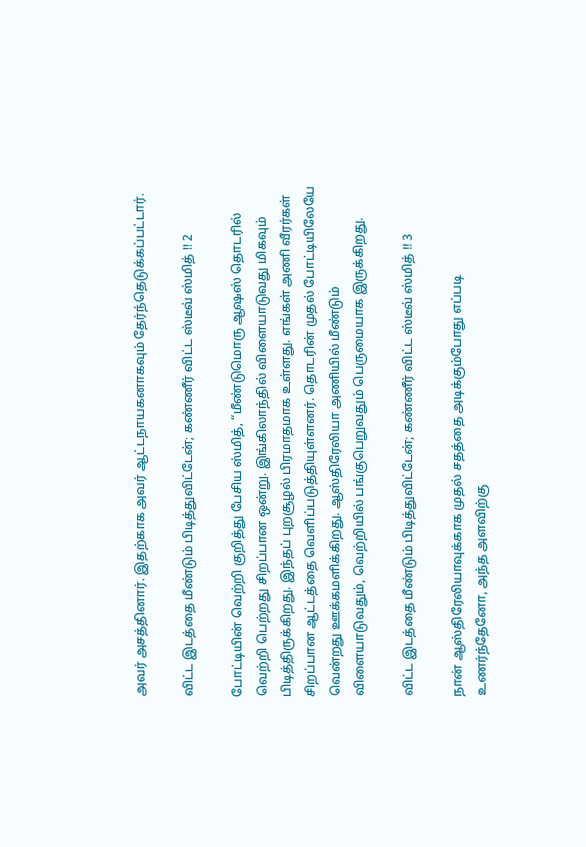அவர் அசத்தினார். இதற்காக அவர் ஆட்டநாயகனாகவும் தேர்ந்தெடுக்கப்பட்டார்.

விட்ட இடத்தை மீண்டும் பிடித்துவிட்டேன்; கண்ணீர் விட்ட ஸ்டீவ் ஸ்மித் !! 2

போட்டியின் வெற்றி குறித்து பேசிய ஸ்மித், “மீண்டுமொரு ஆஷஸ் தொடரில் வெற்றி பெற்றது சிறப்பான ஒன்று. இங்கிலாந்தில் விளையாடுவது மிகவும் பிடித்திருக்கிறது. இந்தப் புறசூழல் பிரமாதமாக உள்ளது. எங்கள் அணி வீரர்கள் சிறப்பான ஆட்டத்தை வெளிப்படுத்தியுள்ளனர். தொடரின் முதல் போட்டியிலேயே வென்றது ஊக்கமளிக்கிறது. ஆஸ்திரேலியா அணியில் மீண்டும் விளையாடுவதும், வெற்றியில் பங்குபெறுவதும் பெருமையாக இருக்கிறது.

விட்ட இடத்தை மீண்டும் பிடித்துவிட்டேன்; கண்ணீர் விட்ட ஸ்டீவ் ஸ்மித் !! 3

நான் ஆஸ்திரேலியாவுக்காக முதல் சதத்தை அடிக்கும்போது எப்படி உணர்ந்தேனோ, அந்த அளவிற்கு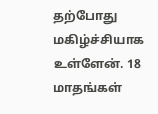தற்போது மகிழ்ச்சியாக உள்ளேன். 18 மாதங்கள்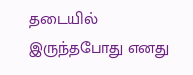தடையில் இருந்தபோது எனது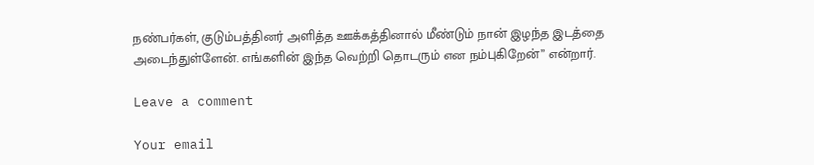நண்பர்கள், குடும்பத்தினர் அளித்த ஊக்கத்தினால் மீண்டும் நான் இழந்த இடத்தை அடைந்துள்ளேன். எங்களின் இந்த வெற்றி தொடரும் என நம்புகிறேன்” என்றார்.

Leave a comment

Your email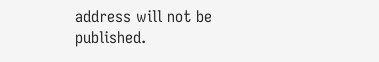address will not be published.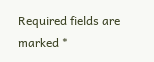Required fields are marked *